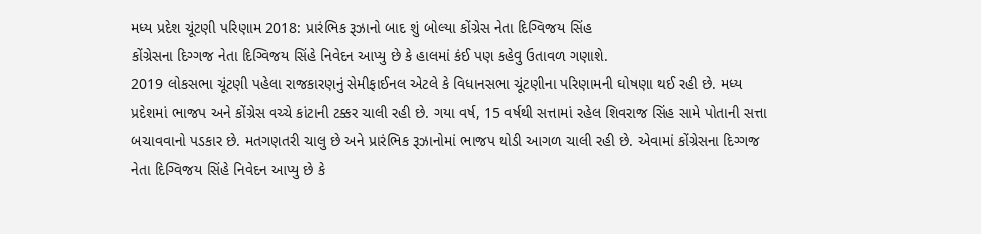મધ્ય પ્રદેશ ચૂંટણી પરિણામ 2018: પ્રારંભિક રૂઝાનો બાદ શું બોલ્યા કોંગ્રેસ નેતા દિગ્વિજય સિંહ
કોંગ્રેસના દિગ્ગજ નેતા દિગ્વિજય સિંહે નિવેદન આપ્યુ છે કે હાલમાં કંઈ પણ કહેવુ ઉતાવળ ગણાશે.
2019 લોકસભા ચૂંટણી પહેલા રાજકારણનું સેમીફાઈનલ એટલે કે વિધાનસભા ચૂંટણીના પરિણામની ઘોષણા થઈ રહી છે. મધ્ય પ્રદેશમાં ભાજપ અને કોંગ્રેસ વચ્ચે કાંટાની ટક્કર ચાલી રહી છે. ગયા વર્ષ, 15 વર્ષથી સત્તામાં રહેલ શિવરાજ સિંહ સામે પોતાની સત્તા બચાવવાનો પડકાર છે. મતગણતરી ચાલુ છે અને પ્રારંભિક રૂઝાનોમાં ભાજપ થોડી આગળ ચાલી રહી છે. એવામાં કોંગ્રેસના દિગ્ગજ નેતા દિગ્વિજય સિંહે નિવેદન આપ્યુ છે કે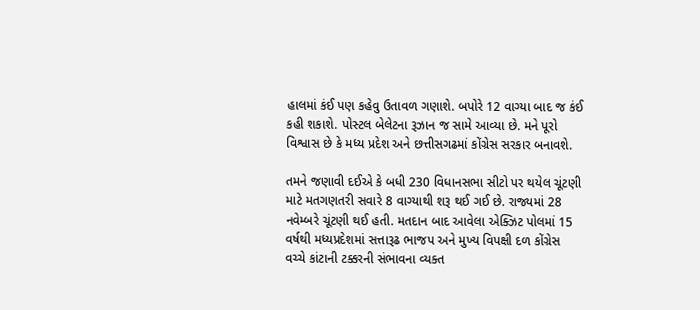હાલમાં કંઈ પણ કહેવુ ઉતાવળ ગણાશે. બપોરે 12 વાગ્યા બાદ જ કંઈ કહી શકાશે. પોસ્ટલ બેલેટના રૂઝાન જ સામે આવ્યા છે. મને પૂરો વિશ્વાસ છે કે મધ્ય પ્રદેશ અને છત્તીસગઢમાં કોંગ્રેસ સરકાર બનાવશે.

તમને જણાવી દઈએ કે બધી 230 વિધાનસભા સીટો પર થયેલ ચૂંટણી માટે મતગણતરી સવારે 8 વાગ્યાથી શરૂ થઈ ગઈ છે. રાજ્યમાં 28 નવેમ્બરે ચૂંટણી થઈ હતી. મતદાન બાદ આવેલા એક્ઝિટ પોલમાં 15 વર્ષથી મધ્યપ્રદેશમાં સત્તારૂઢ ભાજપ અને મુખ્ય વિપક્ષી દળ કોંગ્રેસ વચ્ચે કાંટાની ટક્કરની સંભાવના વ્યક્ત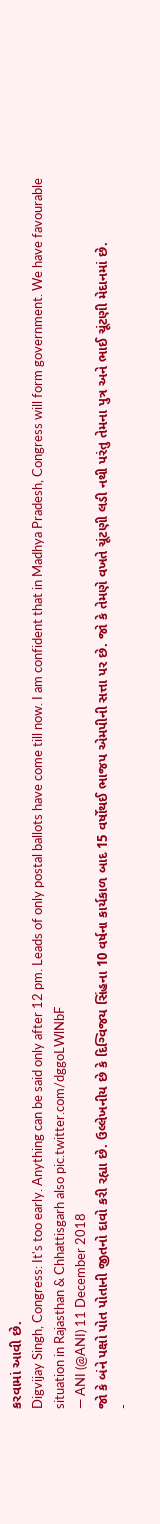કરવામાં આવી છે.
Digvijay Singh, Congress: It's too early. Anything can be said only after 12 pm. Leads of only postal ballots have come till now. I am confident that in Madhya Pradesh, Congress will form government. We have favourable situation in Rajasthan & Chhattisgarh also pic.twitter.com/dggoLWlNbF
— ANI (@ANI) 11 December 2018
જો કે બંને પક્ષો પોત પોતાની જીતનો દાવો કરી રહ્યા છે. ઉલ્લેખનીય છે કે દિગ્વિજય સિંહના 10 વર્ષના કાર્યકાળ બાદ 15 વર્ષોથઈ ભાજપ એમપીની સત્તા પર છે. જો કે તેમણે વખતે ચૂંટણી લડી નથી પરંતુ તેમના પુત્ર અને ભાઈ ચૂંટણી મેદાનમાં છે.
-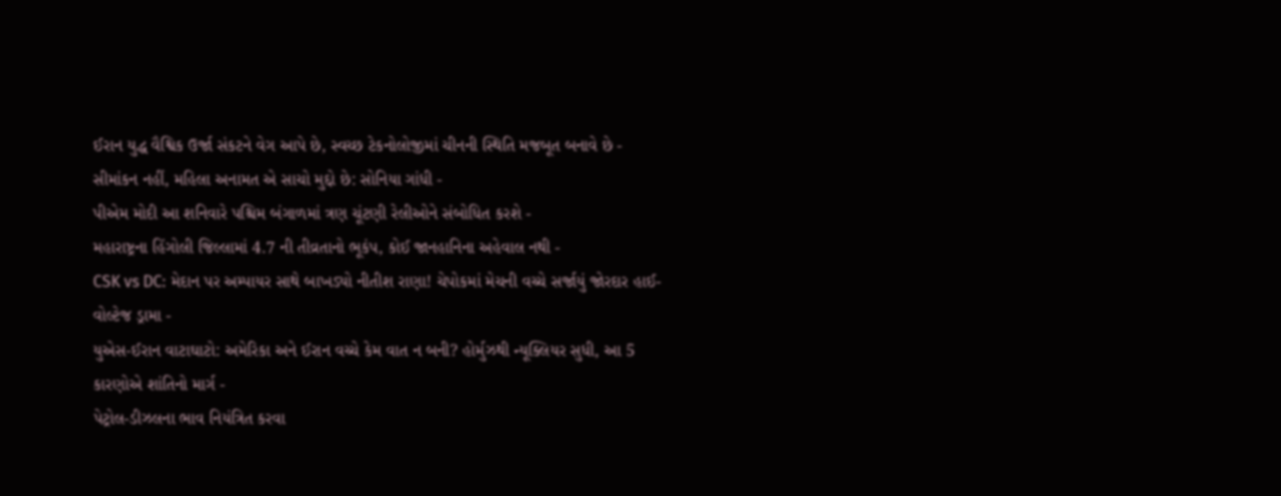ઈરાન યુદ્ધ વૈશ્વિક ઉર્જા સંકટને વેગ આપે છે, સ્વચ્છ ટેકનોલોજીમાં ચીનની સ્થિતિ મજબૂત બનાવે છે -
સીમાંકન નહીં, મહિલા અનામત એ સાચો મુદ્દો છે: સોનિયા ગાંધી -
પીએમ મોદી આ શનિવારે પશ્ચિમ બંગાળમાં ત્રણ ચૂંટણી રેલીઓને સંબોધિત કરશે -
મહારાષ્ટ્રના હિંગોલી જિલ્લામાં 4.7 ની તીવ્રતાનો ભૂકંપ, કોઈ જાનહાનિના અહેવાલ નથી -
CSK vs DC: મેદાન પર અમ્પાયર સાથે બાખડ્યો નીતીશ રાણા! ચેપોકમાં મેચની વચ્ચે સર્જાયું જોરદાર હાઈ-વોલ્ટેજ ડ્રામા -
યુએસ-ઈરાન વાટાઘાટો: અમેરિકા અને ઈરાન વચ્ચે કેમ વાત ન બની? હોર્મુઝથી ન્યૂક્લિયર સુધી, આ 5 કારણોએ શાંતિનો માર્ગ -
પેટ્રોલ-ડીઝલના ભાવ નિયંત્રિત કરવા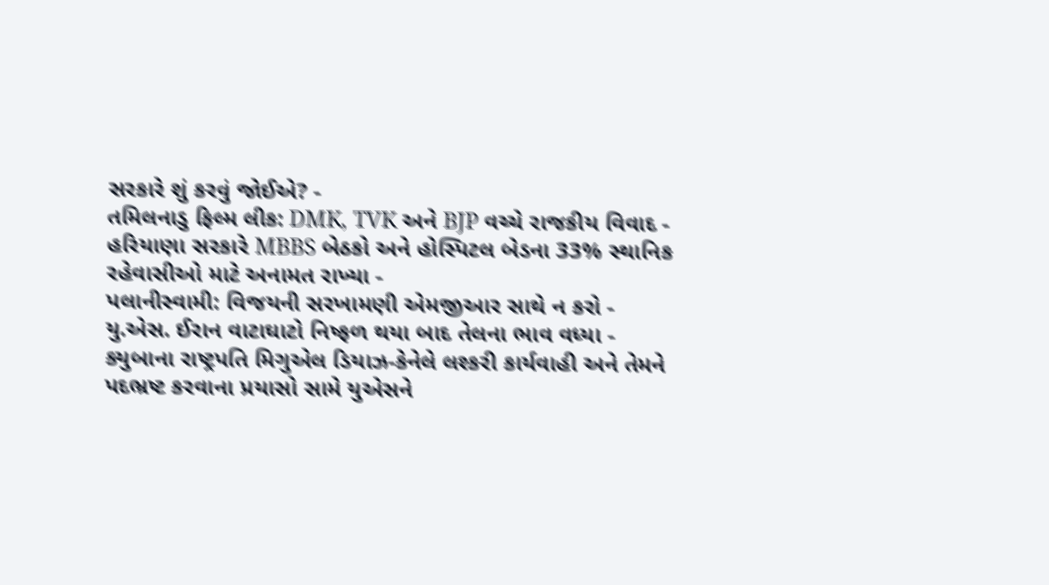સરકારે શું કરવું જોઈએ? -
તમિલનાડુ ફિલ્મ લીક: DMK, TVK અને BJP વચ્ચે રાજકીય વિવાદ -
હરિયાણા સરકારે MBBS બેઠકો અને હોસ્પિટલ બેડના 33% સ્થાનિક રહેવાસીઓ માટે અનામત રાખ્યા -
પલાનીસ્વામી: વિજયની સરખામણી એમજીઆર સાથે ન કરો -
યુ.એસ. ઈરાન વાટાઘાટો નિષ્ફળ થયા બાદ તેલના ભાવ વધ્યા -
ક્યુબાના રાષ્ટ્રપતિ મિગુએલ ડિયાઝ-કેનેલે લશ્કરી કાર્યવાહી અને તેમને પદભ્રષ્ટ કરવાના પ્રયાસો સામે યુએસને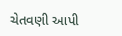ચેતવણી આપી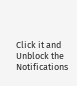Click it and Unblock the Notifications